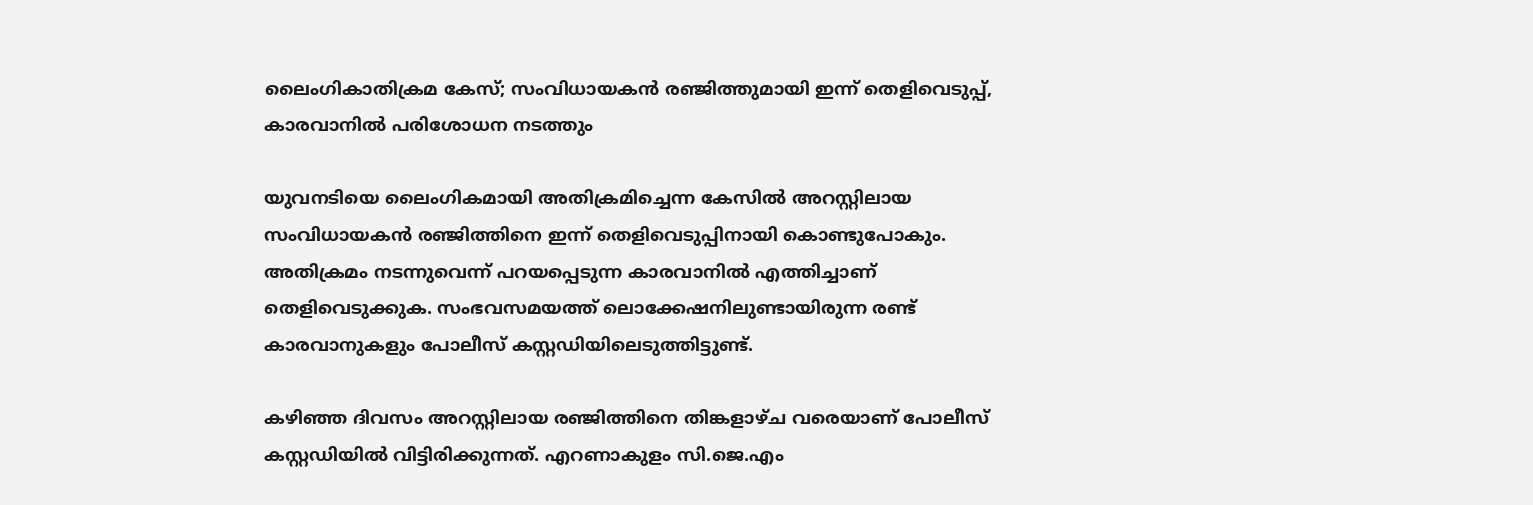ലൈംഗികാതിക്രമ കേസ്; സംവിധായകൻ രഞ്ജിത്തുമായി ഇന്ന് തെളിവെടുപ്പ്, കാരവാനിൽ പരിശോധന നടത്തും

യുവനടിയെ ലൈംഗികമായി അതിക്രമിച്ചെന്ന കേസിൽ അറസ്റ്റിലായ സംവിധായകൻ രഞ്ജിത്തിനെ ഇന്ന് തെളിവെടുപ്പിനായി കൊണ്ടുപോകും. അതിക്രമം നടന്നുവെന്ന് പറയപ്പെടുന്ന കാരവാനിൽ എത്തിച്ചാണ് തെളിവെടുക്കുക. സംഭവസമയത്ത് ലൊക്കേഷനിലുണ്ടായിരുന്ന രണ്ട് കാരവാനുകളും പോലീസ് കസ്റ്റഡിയിലെടുത്തിട്ടുണ്ട്.

കഴിഞ്ഞ ദിവസം അറസ്റ്റിലായ രഞ്ജിത്തിനെ തിങ്കളാഴ്ച വരെയാണ് പോലീസ് കസ്റ്റഡിയിൽ വിട്ടിരിക്കുന്നത്. എറണാകുളം സി.ജെ.എം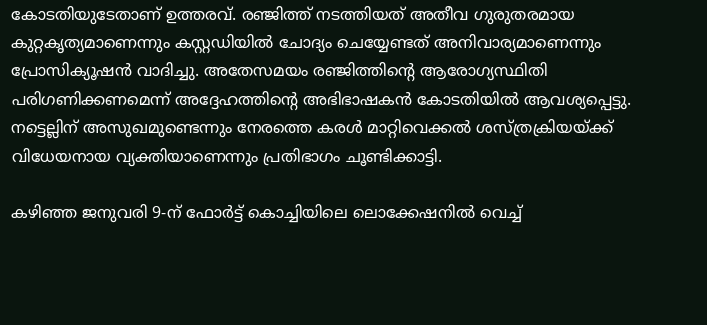കോടതിയുടേതാണ് ഉത്തരവ്. രഞ്ജിത്ത് നടത്തിയത് അതീവ ഗുരുതരമായ കുറ്റകൃത്യമാണെന്നും കസ്റ്റഡിയിൽ ചോദ്യം ചെയ്യേണ്ടത് അനിവാര്യമാണെന്നും പ്രോസിക്യൂഷൻ വാദിച്ചു. അതേസമയം രഞ്ജിത്തിന്റെ ആരോഗ്യസ്ഥിതി പരിഗണിക്കണമെന്ന് അദ്ദേഹത്തിന്റെ അഭിഭാഷകൻ കോടതിയിൽ ആവശ്യപ്പെട്ടു. നട്ടെല്ലിന് അസുഖമുണ്ടെന്നും നേരത്തെ കരൾ മാറ്റിവെക്കൽ ശസ്ത്രക്രിയയ്ക്ക് വിധേയനായ വ്യക്തിയാണെന്നും പ്രതിഭാഗം ചൂണ്ടിക്കാട്ടി.

കഴിഞ്ഞ ജനുവരി 9-ന് ഫോർട്ട് കൊച്ചിയിലെ ലൊക്കേഷനിൽ വെച്ച്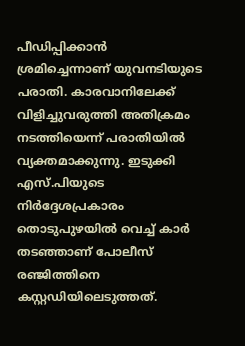പീഡിപ്പിക്കാൻ ശ്രമിച്ചെന്നാണ് യുവനടിയുടെ പരാതി. കാരവാനിലേക്ക് വിളിച്ചുവരുത്തി അതിക്രമം നടത്തിയെന്ന് പരാതിയിൽ വ്യക്തമാക്കുന്നു. ഇടുക്കി എസ്.പിയുടെ നിർദ്ദേശപ്രകാരം തൊടുപുഴയിൽ വെച്ച് കാർ തടഞ്ഞാണ് പോലീസ് രഞ്ജിത്തിനെ കസ്റ്റഡിയിലെടുത്തത്.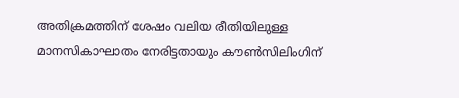അതിക്രമത്തിന് ശേഷം വലിയ രീതിയിലുള്ള മാനസികാഘാതം നേരിട്ടതായും കൗൺസിലിംഗിന്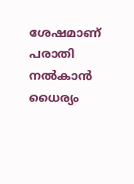ശേഷമാണ് പരാതി നൽകാൻ ധൈര്യം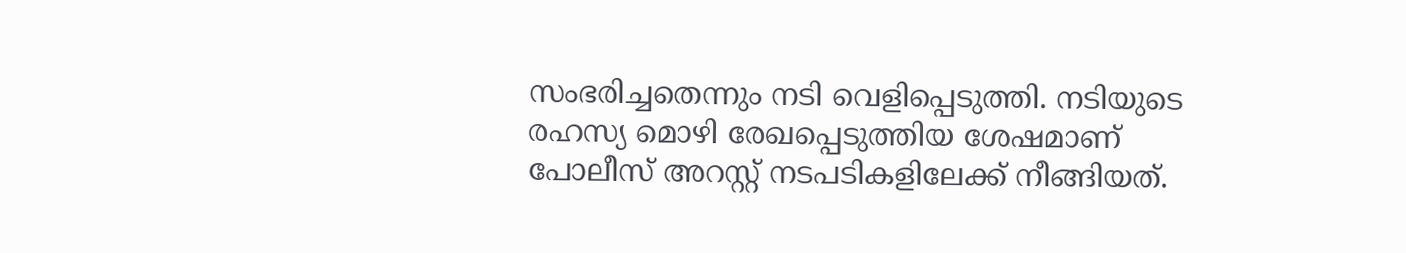സംഭരിച്ചതെന്നും നടി വെളിപ്പെടുത്തി. നടിയുടെ രഹസ്യ മൊഴി രേഖപ്പെടുത്തിയ ശേഷമാണ് പോലീസ് അറസ്റ്റ് നടപടികളിലേക്ക് നീങ്ങിയത്.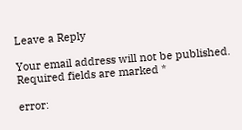Leave a Reply

Your email address will not be published. Required fields are marked *

error: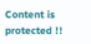Content is protected !!